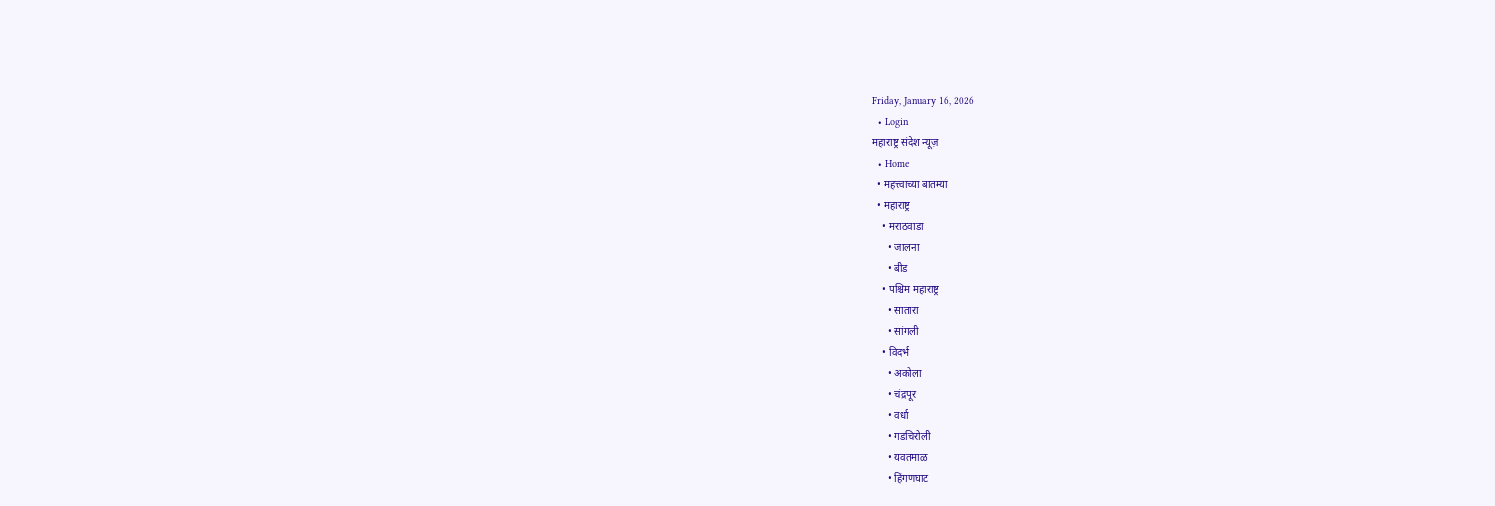Friday, January 16, 2026
  • Login
महाराष्ट्र संदेश न्यूज़
  • Home
  • महत्त्वाच्या बातम्या
  • महाराष्ट्र
    • मराठवाडा
      • जालना
      • बीड
    • पश्चिम महाराष्ट्र
      • सातारा
      • सांगली
    • विदर्भ
      • अकोला
      • चंद्रपूर
      • वर्धा
      • गडचिरोली
      • यवतमाळ
      • हिंगणघाट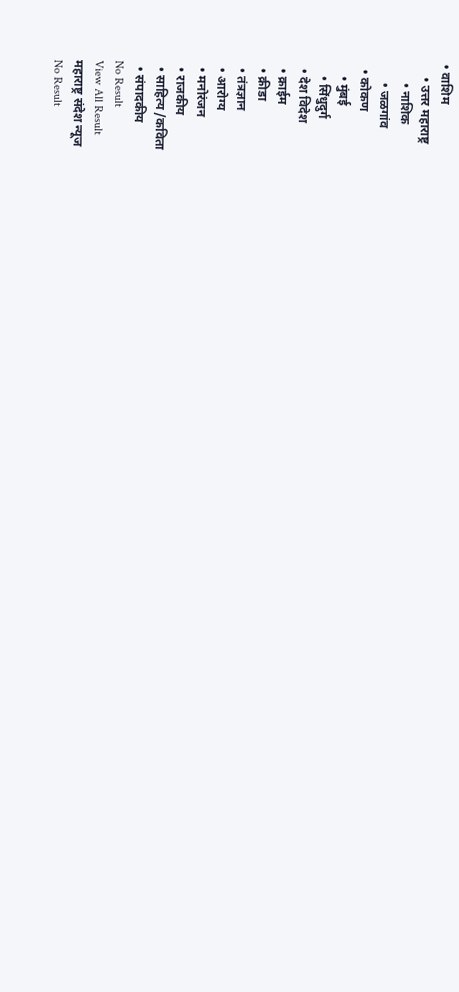• वाशिम
    • उत्तर महाराष्ट्र
      • नाशिक
      • जळगांव
  • कोकण
    • मुंबई
    • सिंधुदुर्ग
  • देश विदेश
  • क्राईम
  • क्रीडा
  • तंत्रज्ञान
  • आरोग्य
  • मनोरंजन
  • राजकीय
  • साहित्य /कविता
  • संपादकीय
No Result
View All Result
महाराष्ट्र संदेश न्यूज
No Result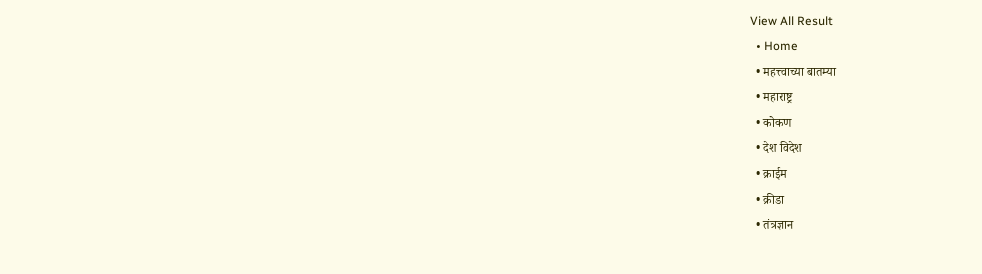View All Result
  • Home
  • महत्त्वाच्या बातम्या
  • महाराष्ट्र
  • कोकण
  • देश विदेश
  • क्राईम
  • क्रीडा
  • तंत्रज्ञान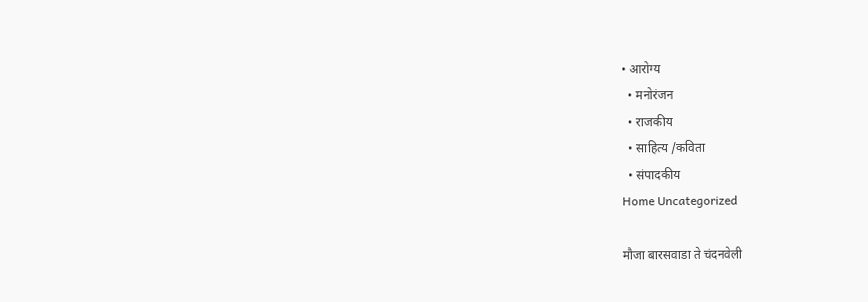• आरोग्य
  • मनोरंजन
  • राजकीय
  • साहित्य /कविता
  • संपादकीय
Home Uncategorized

मौजा बारसवाडा ते चंदनवेली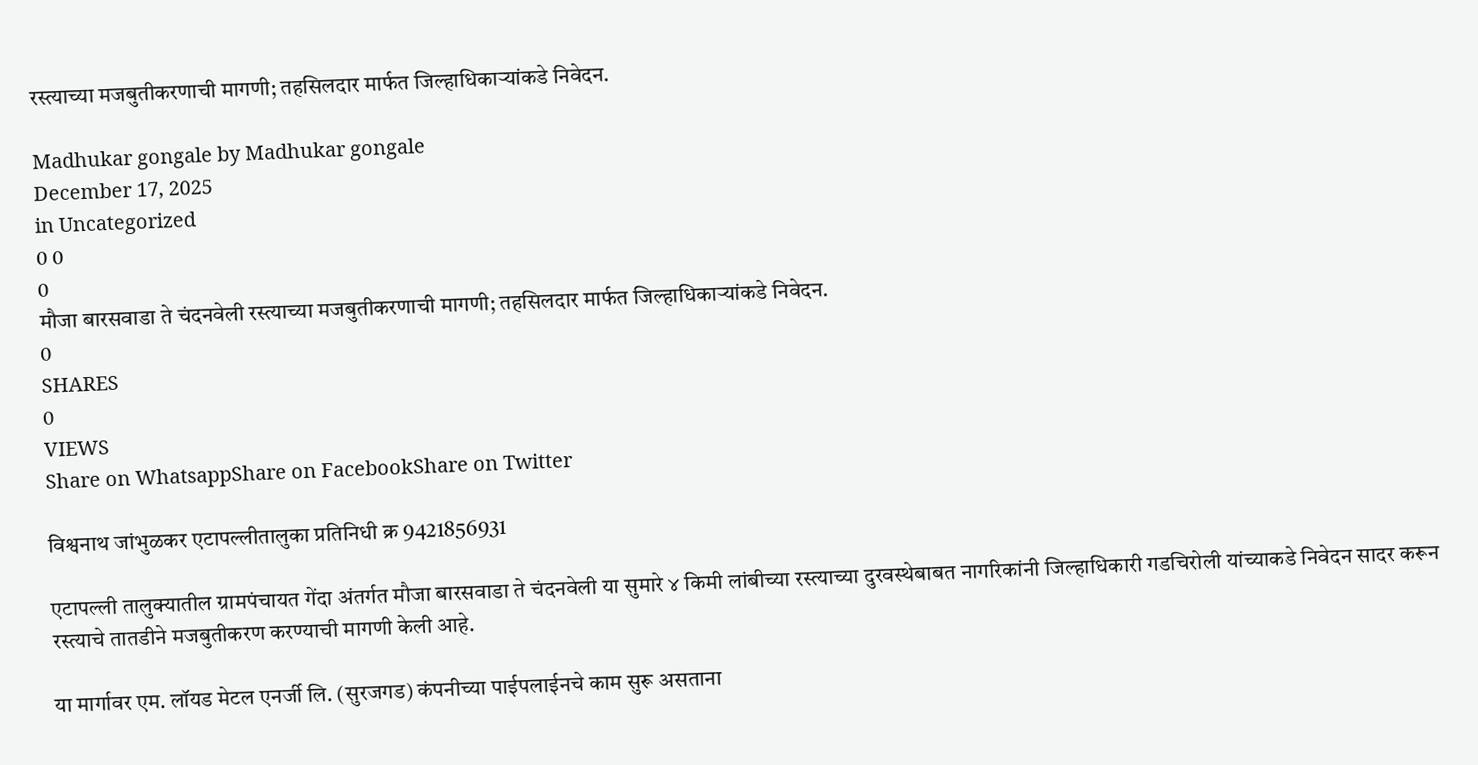रस्त्याच्या मजबुतीकरणाची मागणी; तहसिलदार मार्फत जिल्हाधिकाऱ्यांकडे निवेदन.

Madhukar gongale by Madhukar gongale
December 17, 2025
in Uncategorized
0 0
0
मौजा बारसवाडा ते चंदनवेली रस्त्याच्या मजबुतीकरणाची मागणी; तहसिलदार मार्फत जिल्हाधिकाऱ्यांकडे निवेदन.
0
SHARES
0
VIEWS
Share on WhatsappShare on FacebookShare on Twitter

विश्वनाथ जांभुळकर एटापल्लीतालुका प्रतिनिधी क्र 9421856931

एटापल्ली तालुक्यातील ग्रामपंचायत गेंदा अंतर्गत मौजा बारसवाडा ते चंदनवेली या सुमारे ४ किमी लांबीच्या रस्त्याच्या दुरवस्थेबाबत नागरिकांनी जिल्हाधिकारी गडचिरोली यांच्याकडे निवेदन सादर करून रस्त्याचे तातडीने मजबुतीकरण करण्याची मागणी केली आहे.

या मार्गावर एम. लॉयड मेटल एनर्जी लि. (सुरजगड) कंपनीच्या पाईपलाईनचे काम सुरू असताना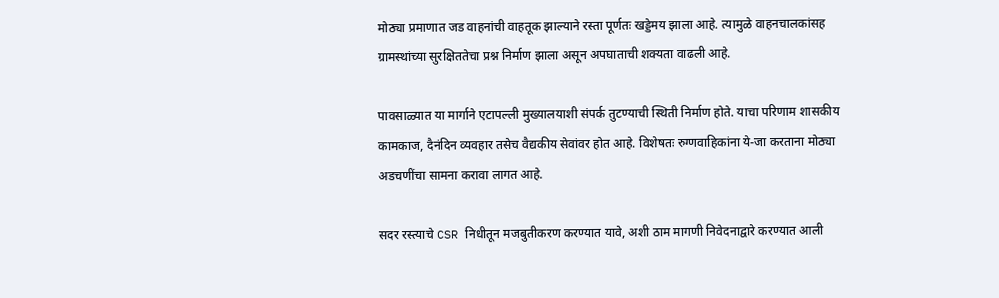मोठ्या प्रमाणात जड वाहनांची वाहतूक झाल्याने रस्ता पूर्णतः खड्डेमय झाला आहे. त्यामुळे वाहनचालकांसह ग्रामस्थांच्या सुरक्षिततेचा प्रश्न निर्माण झाला असून अपघाताची शक्यता वाढली आहे.

पावसाळ्यात या मार्गाने एटापल्ली मुख्यालयाशी संपर्क तुटण्याची स्थिती निर्माण होते. याचा परिणाम शासकीय कामकाज, दैनंदिन व्यवहार तसेच वैद्यकीय सेवांवर होत आहे. विशेषतः रुग्णवाहिकांना ये-जा करताना मोठ्या अडचणींचा सामना करावा लागत आहे.

सदर रस्त्याचे CSR निधीतून मजबुतीकरण करण्यात यावे, अशी ठाम मागणी निवेदनाद्वारे करण्यात आली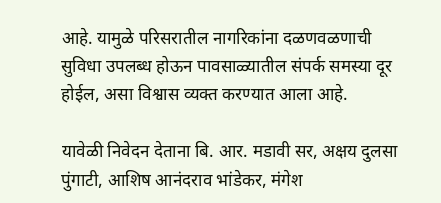आहे. यामुळे परिसरातील नागरिकांना दळणवळणाची सुविधा उपलब्ध होऊन पावसाळ्यातील संपर्क समस्या दूर होईल, असा विश्वास व्यक्त करण्यात आला आहे.

यावेळी निवेदन देताना बि. आर. मडावी सर, अक्षय दुलसा पुंगाटी, आशिष आनंदराव भांडेकर, मंगेश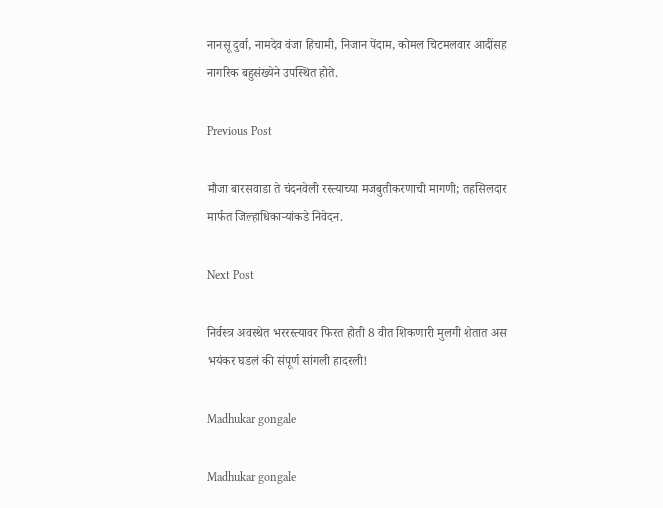नानसू दुर्वा, नामदेव वंजा हिचामी, निजान पेंदाम, कोमल चिटमलवार आदींसह नागरिक बहुसंख्येने उपस्थित होते.

Previous Post

मौजा बारसवाडा ते चंदनवेली रस्त्याच्या मजबुतीकरणाची मागणी; तहसिलदार मार्फत जिल्हाधिकाऱ्यांकडे निवेदन.

Next Post

निर्वस्त्र अवस्थेत भररस्त्यावर फिरत होती 8 वीत शिकणारी मुलगी शेतात अस भयंकर घडलं की संपूर्ण सांगली हादरली!

Madhukar gongale

Madhukar gongale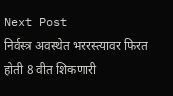Next Post
निर्वस्त्र अवस्थेत भररस्त्यावर फिरत होती 8 वीत शिकणारी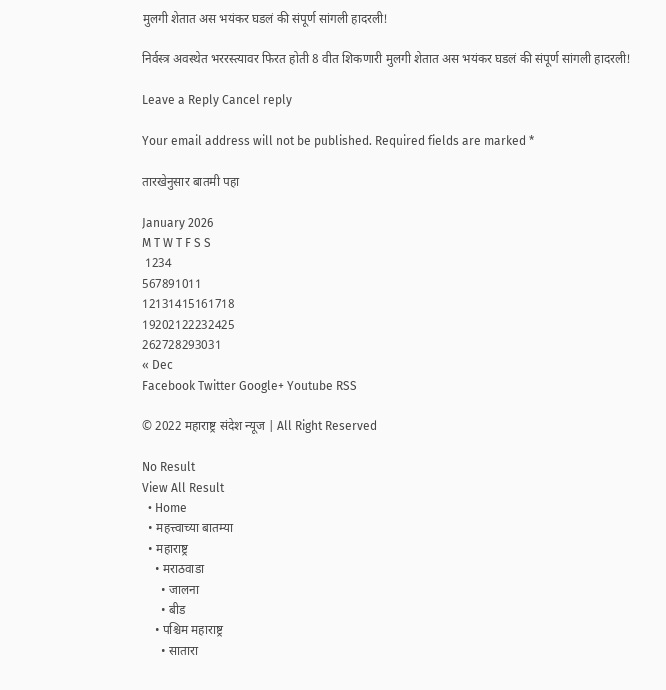मुलगी शेतात अस भयंकर घडलं की संपूर्ण सांगली हादरली!

निर्वस्त्र अवस्थेत भररस्त्यावर फिरत होती 8 वीत शिकणारी मुलगी शेतात अस भयंकर घडलं की संपूर्ण सांगली हादरली!

Leave a Reply Cancel reply

Your email address will not be published. Required fields are marked *

तारखेनुसार बातमी पहा

January 2026
M T W T F S S
 1234
567891011
12131415161718
19202122232425
262728293031
« Dec
Facebook Twitter Google+ Youtube RSS

© 2022 महाराष्ट्र संदेश न्यूज | All Right Reserved

No Result
View All Result
  • Home
  • महत्त्वाच्या बातम्या
  • महाराष्ट्र
    • मराठवाडा
      • जालना
      • बीड
    • पश्चिम महाराष्ट्र
      • सातारा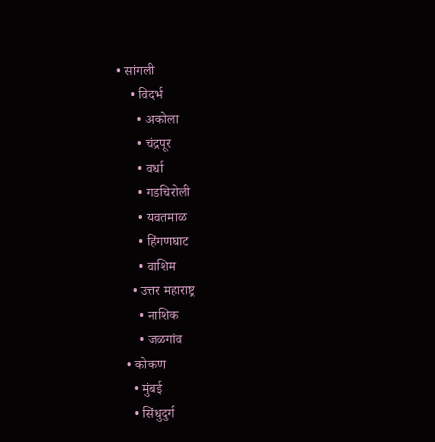• सांगली
    • विदर्भ
      • अकोला
      • चंद्रपूर
      • वर्धा
      • गडचिरोली
      • यवतमाळ
      • हिंगणघाट
      • वाशिम
    • उत्तर महाराष्ट्र
      • नाशिक
      • जळगांव
  • कोकण
    • मुंबई
    • सिंधुदुर्ग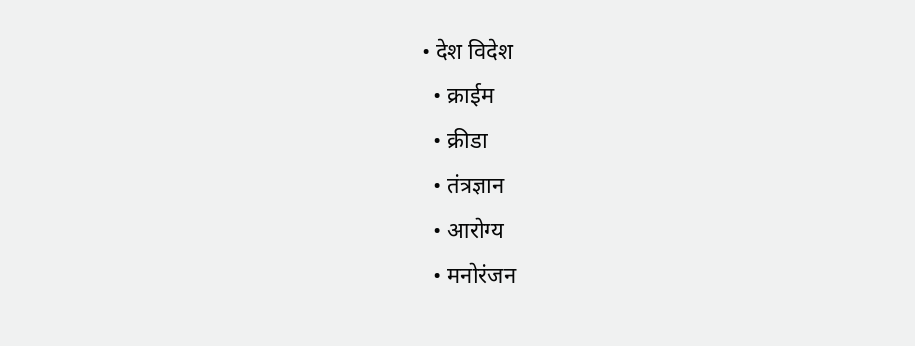• देश विदेश
  • क्राईम
  • क्रीडा
  • तंत्रज्ञान
  • आरोग्य
  • मनोरंजन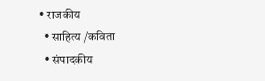• राजकीय
  • साहित्य /कविता
  • संपादकीय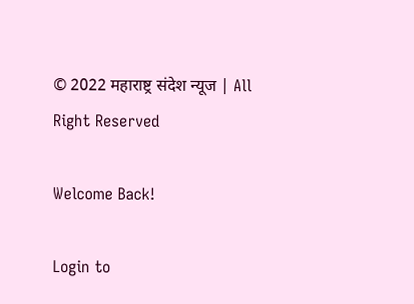© 2022 महाराष्ट्र संदेश न्यूज | All Right Reserved

Welcome Back!

Login to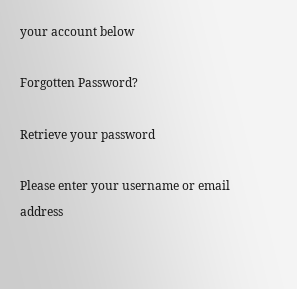your account below

Forgotten Password?

Retrieve your password

Please enter your username or email address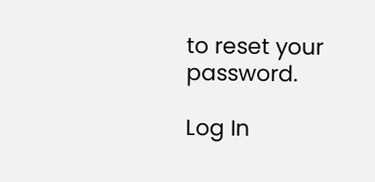to reset your password.

Log In